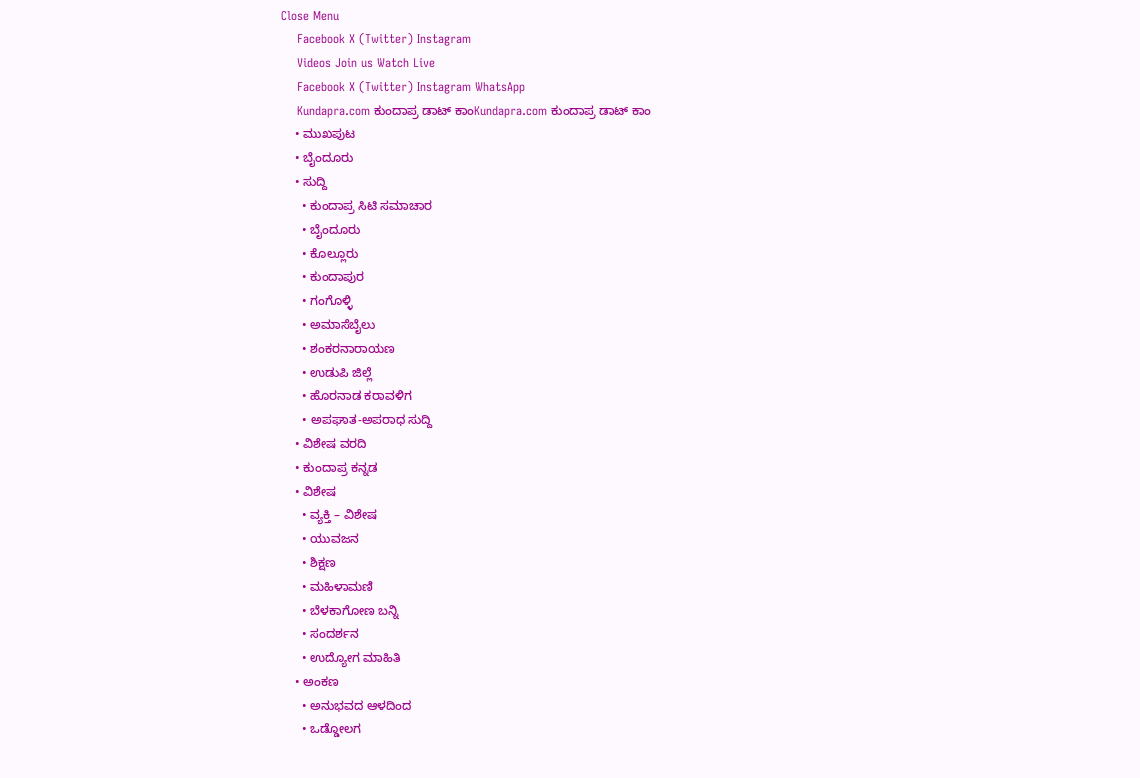Close Menu
    Facebook X (Twitter) Instagram
    Videos Join us Watch Live
    Facebook X (Twitter) Instagram WhatsApp
    Kundapra.com ಕುಂದಾಪ್ರ ಡಾಟ್ ಕಾಂKundapra.com ಕುಂದಾಪ್ರ ಡಾಟ್ ಕಾಂ
    • ಮುಖಪುಟ
    • ಬೈಂದೂರು
    • ಸುದ್ದಿ
      • ಕುಂದಾಪ್ರ ಸಿಟಿ ಸಮಾಚಾರ
      • ಬೈಂದೂರು
      • ಕೊಲ್ಲೂರು
      • ಕುಂದಾಪುರ
      • ಗಂಗೊಳ್ಳಿ
      • ಅಮಾಸೆಬೈಲು
      • ಶಂಕರನಾರಾಯಣ
      • ಉಡುಪಿ ಜಿಲ್ಲೆ
      • ಹೊರನಾಡ ಕರಾವಳಿಗ
      • ಅಪಘಾತ-ಅಪರಾಧ ಸುದ್ದಿ
    • ವಿಶೇಷ ವರದಿ
    • ಕುಂದಾಪ್ರ ಕನ್ನಡ
    • ವಿಶೇಷ
      • ವ್ಯಕ್ತಿ – ವಿಶೇಷ
      • ಯುವಜನ
      • ಶಿಕ್ಷಣ
      • ಮಹಿಳಾಮಣಿ
      • ಬೆಳಕಾಗೋಣ ಬನ್ನಿ
      • ಸಂದರ್ಶನ
      • ಉದ್ಯೋಗ ಮಾಹಿತಿ
    • ಅಂಕಣ
      • ಅನುಭವದ ಆಳದಿಂದ
      • ಒಡ್ಡೋಲಗ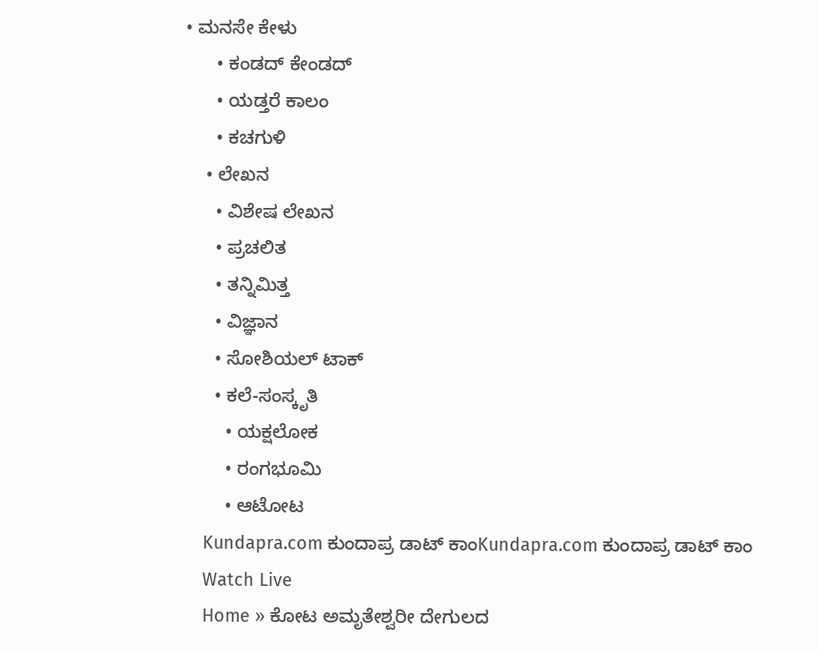• ಮನಸೇ ಕೇಳು
      • ಕಂಡದ್ ಕೇಂಡದ್
      • ಯಡ್ತರೆ ಕಾಲಂ
      • ಕಚಗುಳಿ
    • ಲೇಖನ
      • ವಿಶೇಷ ಲೇಖನ
      • ಪ್ರಚಲಿತ
      • ತನ್ನಿಮಿತ್ತ
      • ವಿಜ್ಞಾನ
      • ಸೋಶಿಯಲ್ ಟಾಕ್
      • ಕಲೆ-ಸಂಸ್ಕೃತಿ
        • ಯಕ್ಷಲೋಕ
        • ರಂಗಭೂಮಿ
        • ಆಟೋಟ
    Kundapra.com ಕುಂದಾಪ್ರ ಡಾಟ್ ಕಾಂKundapra.com ಕುಂದಾಪ್ರ ಡಾಟ್ ಕಾಂ
    Watch Live
    Home » ಕೋಟ ಅಮೃತೇಶ್ವರೀ ದೇಗುಲದ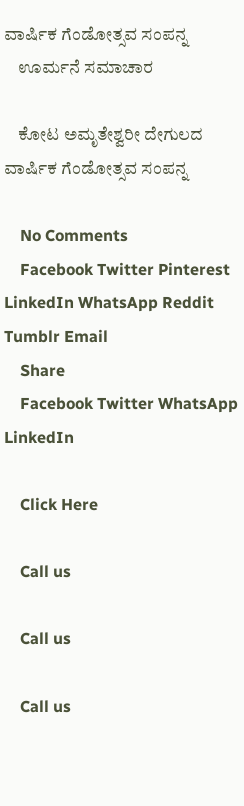ವಾರ್ಷಿಕ ಗೆಂಡೋತ್ಸವ ಸಂಪನ್ನ
    ಊರ್ಮನೆ ಸಮಾಚಾರ

    ಕೋಟ ಅಮೃತೇಶ್ವರೀ ದೇಗುಲದ ವಾರ್ಷಿಕ ಗೆಂಡೋತ್ಸವ ಸಂಪನ್ನ

    No Comments
    Facebook Twitter Pinterest LinkedIn WhatsApp Reddit Tumblr Email
    Share
    Facebook Twitter WhatsApp LinkedIn

    Click Here

    Call us

    Call us

    Call us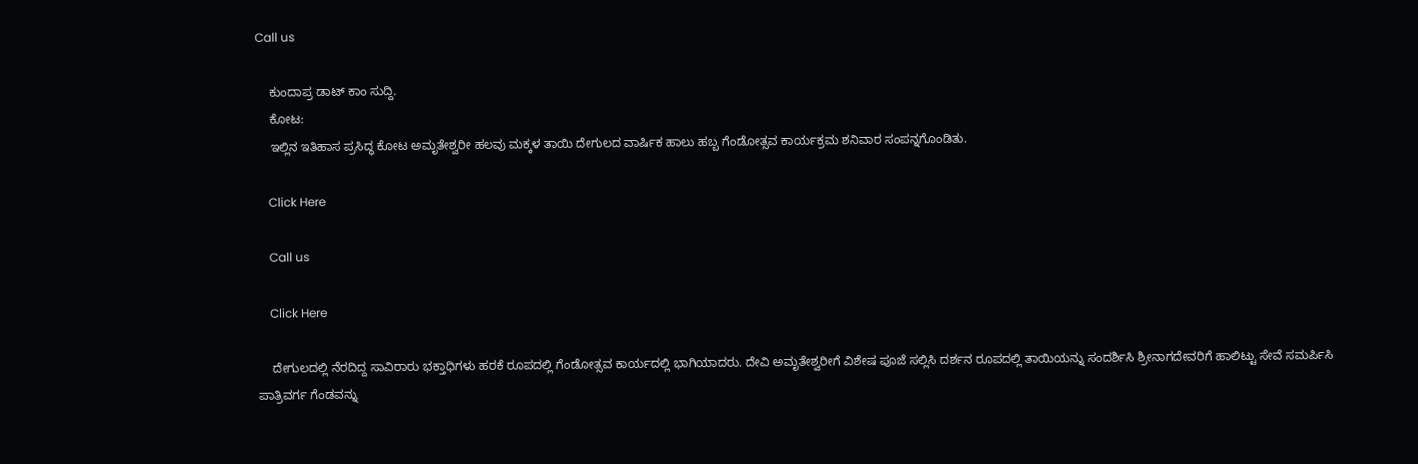Call us

    ಕುಂದಾಪ್ರ ಡಾಟ್‌ ಕಾಂ ಸುದ್ದಿ.
    ಕೋಟ:
    ಇಲ್ಲಿನ ಇತಿಹಾಸ ಪ್ರಸಿದ್ಧ ಕೋಟ ಅಮೃತೇಶ್ವರೀ ಹಲವು ಮಕ್ಕಳ ತಾಯಿ ದೇಗುಲದ ವಾರ್ಷಿಕ ಹಾಲು ಹಬ್ಬ ಗೆಂಡೋತ್ಸವ ಕಾರ್ಯಕ್ರಮ ಶನಿವಾರ ಸಂಪನ್ನಗೊಂಡಿತು.

    Click Here

    Call us

    Click Here

    ದೇಗುಲದಲ್ಲಿ ನೆರದಿದ್ದ ಸಾವಿರಾರು ಭಕ್ತಾಧಿಗಳು ಹರಕೆ ರೂಪದಲ್ಲಿ ಗೆಂಡೋತ್ಸವ ಕಾರ್ಯದಲ್ಲಿ ಭಾಗಿಯಾದರು. ದೇವಿ ಅಮೃತೇಶ್ವರೀಗೆ ವಿಶೇಷ ಪೂಜೆ ಸಲ್ಲಿಸಿ ದರ್ಶನ ರೂಪದಲ್ಲಿ ತಾಯಿಯನ್ನು ಸಂದರ್ಶಿಸಿ ಶ್ರೀನಾಗದೇವರಿಗೆ ಹಾಲಿಟ್ಟು ಸೇವೆ ಸಮರ್ಪಿಸಿ ಪಾತ್ರಿವರ್ಗ ಗೆಂಡವನ್ನು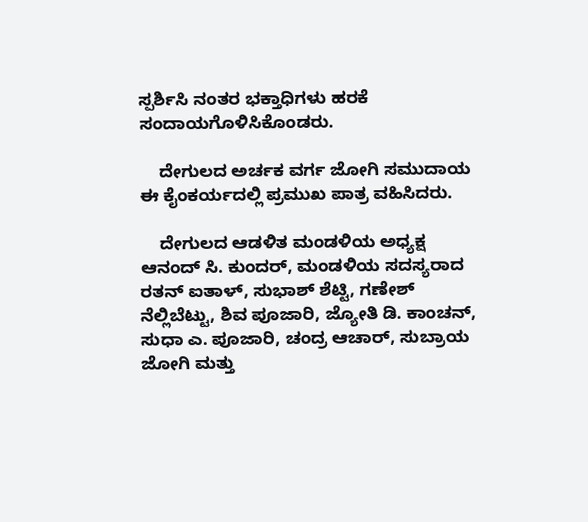ಸ್ಪರ್ಶಿಸಿ ನಂತರ ಭಕ್ತಾಧಿಗಳು ಹರಕೆ ಸಂದಾಯಗೊಳಿಸಿಕೊಂಡರು.

    ದೇಗುಲದ ಅರ್ಚಕ ವರ್ಗ ಜೋಗಿ ಸಮುದಾಯ ಈ ಕೈಂಕರ್ಯದಲ್ಲಿ ಪ್ರಮುಖ ಪಾತ್ರ ವಹಿಸಿದರು.

    ದೇಗುಲದ ಆಡಳಿತ ಮಂಡಳಿಯ ಅಧ್ಯಕ್ಷ ಆನಂದ್ ಸಿ. ಕುಂದರ್, ಮಂಡಳಿಯ ಸದಸ್ಯರಾದ ರತನ್ ಐತಾಳ್, ಸುಭಾಶ್ ಶೆಟ್ಟಿ, ಗಣೇಶ್ ನೆಲ್ಲಿಬೆಟ್ಟು, ಶಿವ ಪೂಜಾರಿ, ಜ್ಯೋತಿ ಡಿ. ಕಾಂಚನ್, ಸುಧಾ ಎ. ಪೂಜಾರಿ, ಚಂದ್ರ ಆಚಾರ್, ಸುಬ್ರಾಯ ಜೋಗಿ ಮತ್ತು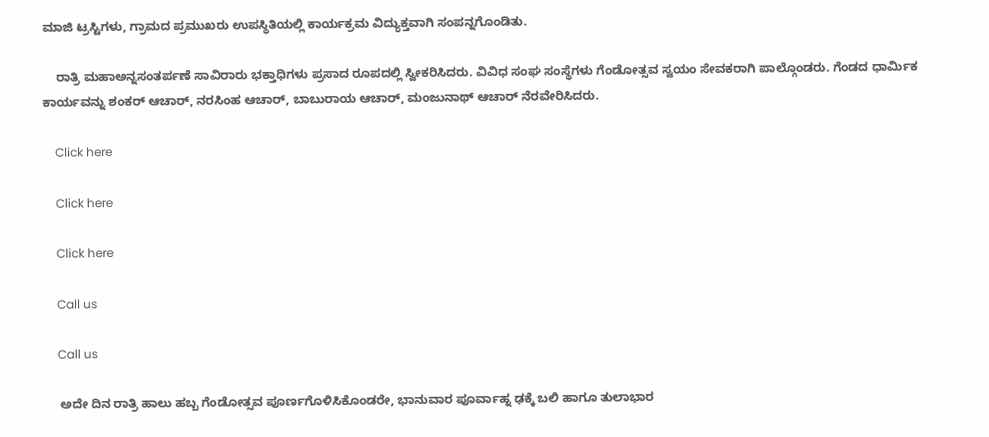ಮಾಜಿ ಟ್ರಸ್ಟಿಗಳು, ಗ್ರಾಮದ ಪ್ರಮುಖರು ಉಪಸ್ಥಿತಿಯಲ್ಲಿ ಕಾರ್ಯಕ್ರಮ ವಿದ್ಯುಕ್ತವಾಗಿ ಸಂಪನ್ನಗೊಂಡಿತು.

    ರಾತ್ರಿ ಮಹಾಅನ್ನಸಂತರ್ಪಣೆ ಸಾವಿರಾರು ಭಕ್ತಾಧಿಗಳು ಪ್ರಸಾದ ರೂಪದಲ್ಲಿ ಸ್ವೀಕರಿಸಿದರು. ವಿವಿಧ ಸಂಘ ಸಂಸ್ಥೆಗಳು ಗೆಂಡೋತ್ಸವ ಸ್ವಯಂ ಸೇವಕರಾಗಿ ಪಾಲ್ಗೊಂಡರು. ಗೆಂಡದ ಧಾರ್ಮಿಕ ಕಾರ್ಯವನ್ನು ಶಂಕರ್ ಆಚಾರ್, ನರಸಿಂಹ ಆಚಾರ್, ಬಾಬುರಾಯ ಆಚಾರ್, ಮಂಜುನಾಥ್ ಆಚಾರ್ ನೆರವೇರಿಸಿದರು.

    Click here

    Click here

    Click here

    Call us

    Call us

    ಅದೇ ದಿನ ರಾತ್ರಿ ಹಾಲು ಹಬ್ಬ ಗೆಂಡೋತ್ಸವ ಪೂರ್ಣಗೊಳಿಸಿಕೊಂಡರೇ, ಭಾನುವಾರ ಪೂರ್ವಾಹ್ನ ಢಕ್ಕೆ ಬಲಿ ಹಾಗೂ ತುಲಾಭಾರ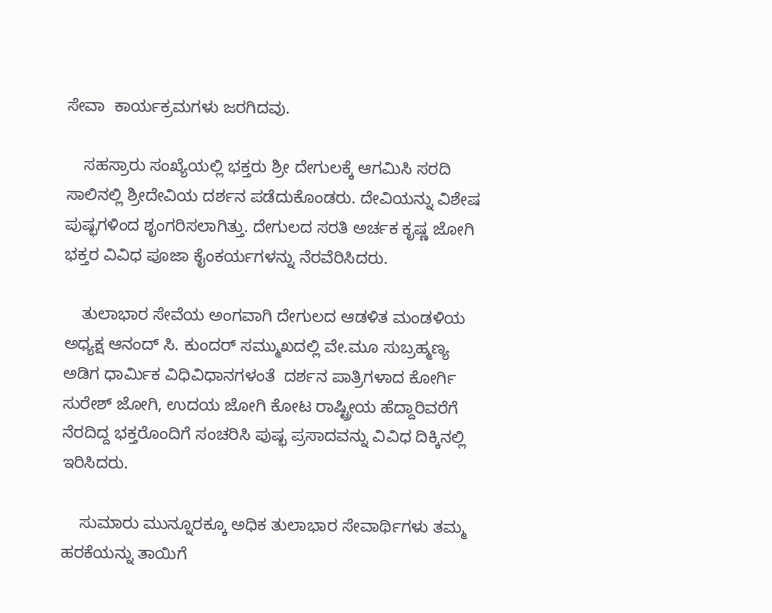ಸೇವಾ  ಕಾರ್ಯಕ್ರಮಗಳು ಜರಗಿದವು.

    ಸಹಸ್ರಾರು ಸಂಖ್ಯೆಯಲ್ಲಿ ಭಕ್ತರು ಶ್ರೀ ದೇಗುಲಕ್ಕೆ ಆಗಮಿಸಿ ಸರದಿ ಸಾಲಿನಲ್ಲಿ ಶ್ರೀದೇವಿಯ ದರ್ಶನ ಪಡೆದುಕೊಂಡರು. ದೇವಿಯನ್ನು ವಿಶೇಷ ಪುಷ್ಭಗಳಿಂದ ಶೃಂಗರಿಸಲಾಗಿತ್ತು. ದೇಗುಲದ ಸರತಿ ಅರ್ಚಕ ಕೃಷ್ಣ ಜೋಗಿ ಭಕ್ತರ ವಿವಿಧ ಪೂಜಾ ಕೈಂಕರ್ಯಗಳನ್ನು ನೆರವೆರಿಸಿದರು.

    ತುಲಾಭಾರ ಸೇವೆಯ ಅಂಗವಾಗಿ ದೇಗುಲದ ಆಡಳಿತ ಮಂಡಳಿಯ ಅಧ್ಯಕ್ಷ ಆನಂದ್ ಸಿ. ಕುಂದರ್ ಸಮ್ಮುಖದಲ್ಲಿ ವೇ.ಮೂ ಸುಬ್ರಹ್ಮಣ್ಯ ಅಡಿಗ ಧಾರ್ಮಿಕ ವಿಧಿವಿಧಾನಗಳಂತೆ  ದರ್ಶನ ಪಾತ್ರಿಗಳಾದ ಕೋರ್ಗಿ ಸುರೇಶ್ ಜೋಗಿ, ಉದಯ ಜೋಗಿ ಕೋಟ ರಾಷ್ಟ್ರೀಯ ಹೆದ್ದಾರಿವರೆಗೆ ನೆರದಿದ್ದ ಭಕ್ತರೊಂದಿಗೆ ಸಂಚರಿಸಿ ಪುಷ್ಭ ಪ್ರಸಾದವನ್ನು ವಿವಿಧ ದಿಕ್ಕಿನಲ್ಲಿ ಇರಿಸಿದರು.

    ಸುಮಾರು ಮುನ್ನೂರಕ್ಕೂ ಅಧಿಕ ತುಲಾಭಾರ ಸೇವಾರ್ಥಿಗಳು ತಮ್ಮ ಹರಕೆಯನ್ನು ತಾಯಿಗೆ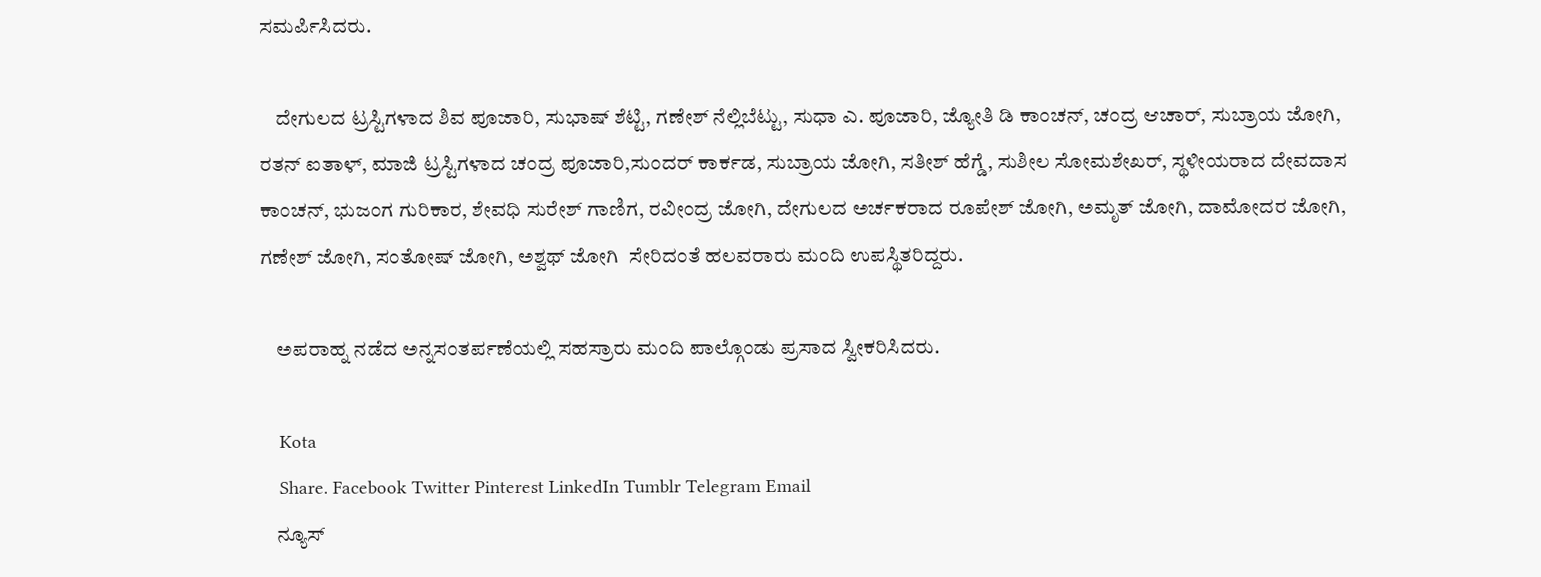ಸಮರ್ಪಿಸಿದರು.

    ದೇಗುಲದ ಟ್ರಸ್ಟಿಗಳಾದ ಶಿವ ಪೂಜಾರಿ, ಸುಭಾಷ್ ಶೆಟ್ಟಿ, ಗಣೇಶ್ ನೆಲ್ಲಿಬೆಟ್ಟು, ಸುಧಾ ಎ. ಪೂಜಾರಿ, ಜ್ಯೋತಿ ಡಿ ಕಾಂಚನ್, ಚಂದ್ರ ಆಚಾರ್, ಸುಬ್ರಾಯ ಜೋಗಿ, ರತನ್ ಐತಾಳ್, ಮಾಜಿ ಟ್ರಸ್ಟಿಗಳಾದ ಚಂದ್ರ ಪೂಜಾರಿ,ಸುಂದರ್ ಕಾರ್ಕಡ, ಸುಬ್ರಾಯ ಜೋಗಿ, ಸತೀಶ್ ಹೆಗ್ಡೆ, ಸುಶೀಲ ಸೋಮಶೇಖರ್, ಸ್ಥಳೀಯರಾದ ದೇವದಾಸ ಕಾಂಚನ್, ಭುಜಂಗ ಗುರಿಕಾರ, ಶೇವಧಿ ಸುರೇಶ್ ಗಾಣಿಗ, ರವೀಂದ್ರ ಜೋಗಿ, ದೇಗುಲದ ಅರ್ಚಕರಾದ ರೂಪೇಶ್ ಜೋಗಿ, ಅಮೃತ್ ಜೋಗಿ, ದಾಮೋದರ ಜೋಗಿ, ಗಣೇಶ್ ಜೋಗಿ, ಸಂತೋಷ್ ಜೋಗಿ, ಅಶ್ವಥ್ ಜೋಗಿ  ಸೇರಿದಂತೆ ಹಲವರಾರು ಮಂದಿ ಉಪಸ್ಥಿತರಿದ್ದರು.

    ಅಪರಾಹ್ನ ನಡೆದ ಅನ್ನಸಂತರ್ಪಣೆಯಲ್ಲಿ ಸಹಸ್ರಾರು ಮಂದಿ ಪಾಲ್ಗೊಂಡು ಪ್ರಸಾದ ಸ್ವೀಕರಿಸಿದರು.

    Kota
    Share. Facebook Twitter Pinterest LinkedIn Tumblr Telegram Email
    ನ್ಯೂಸ್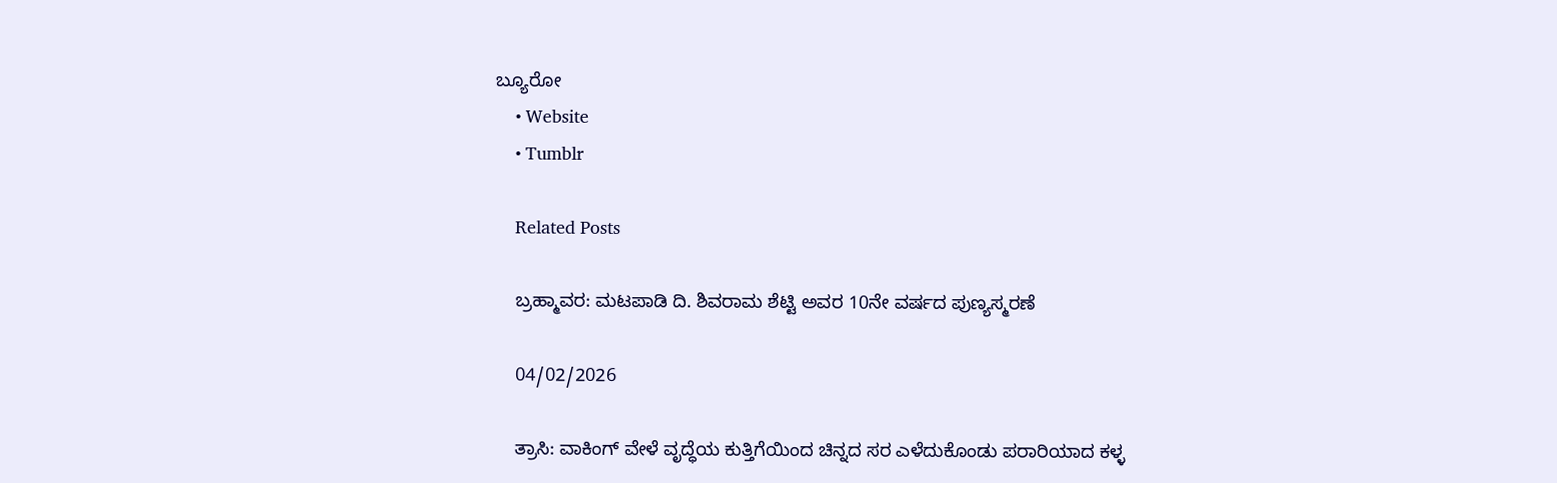ಬ್ಯೂರೋ
    • Website
    • Tumblr

    Related Posts

    ಬ್ರಹ್ಮಾವರ: ಮಟಪಾಡಿ ದಿ. ಶಿವರಾಮ ಶೆಟ್ಟಿ ಅವರ 10ನೇ ವರ್ಷದ ಪುಣ್ಯಸ್ಮರಣೆ

    04/02/2026

    ತ್ರಾಸಿ: ವಾಕಿಂಗ್‌ ವೇಳೆ ವೃದ್ಧೆಯ ಕುತ್ತಿಗೆಯಿಂದ ಚಿನ್ನದ ಸರ ಎಳೆದುಕೊಂಡು ಪರಾರಿಯಾದ ಕಳ್ಳ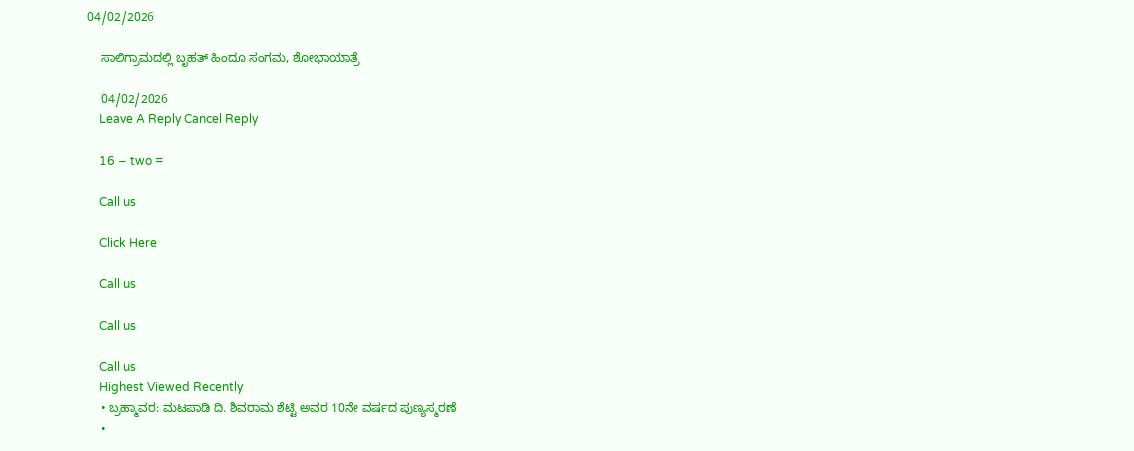04/02/2026

    ಸಾಲಿಗ್ರಾಮದಲ್ಲಿ ಬೃಹತ್ ಹಿಂದೂ ಸಂಗಮ, ಶೋಭಾಯಾತ್ರೆ

    04/02/2026
    Leave A Reply Cancel Reply

    16 − two =

    Call us

    Click Here

    Call us

    Call us

    Call us
    Highest Viewed Recently
    • ಬ್ರಹ್ಮಾವರ: ಮಟಪಾಡಿ ದಿ. ಶಿವರಾಮ ಶೆಟ್ಟಿ ಅವರ 10ನೇ ವರ್ಷದ ಪುಣ್ಯಸ್ಮರಣೆ
    •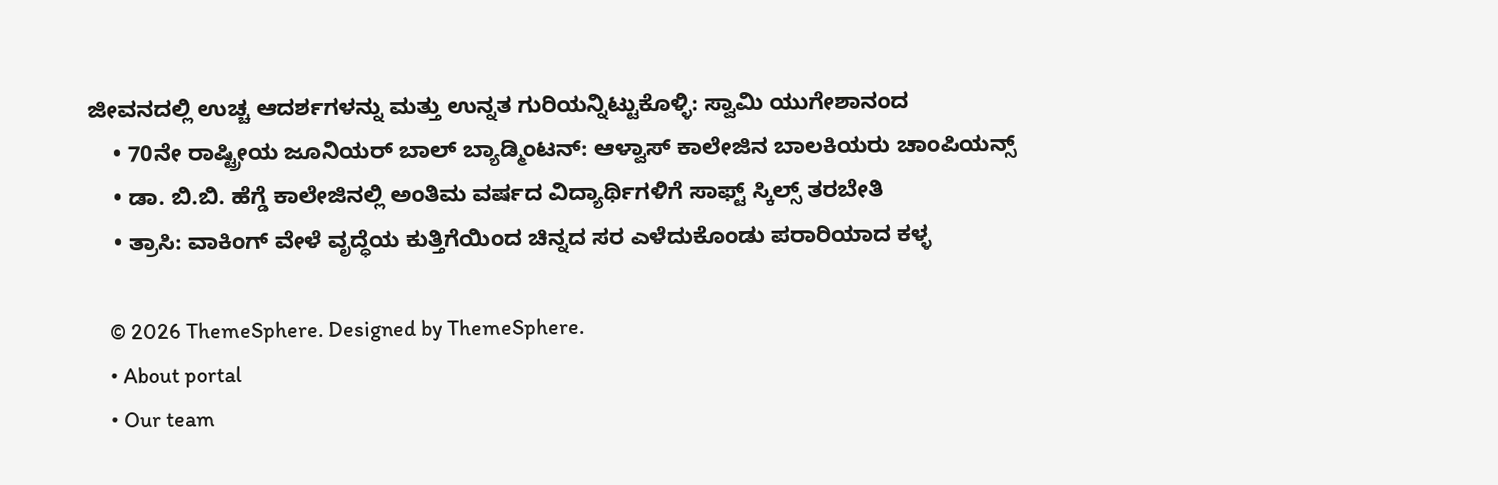ಜೀವನದಲ್ಲಿ ಉಚ್ಚ ಆದರ್ಶಗಳನ್ನು ಮತ್ತು ಉನ್ನತ ಗುರಿಯನ್ನಿಟ್ಟುಕೊಳ್ಳಿ: ಸ್ವಾಮಿ ಯುಗೇಶಾನಂದ
    • 70ನೇ ರಾಷ್ಟ್ರೀಯ ಜೂನಿಯರ್ ಬಾಲ್ ಬ್ಯಾಡ್ಮಿಂಟನ್: ಆಳ್ವಾಸ್ ಕಾಲೇಜಿನ ಬಾಲಕಿಯರು ಚಾಂಪಿಯನ್ಸ್
    • ಡಾ. ಬಿ.ಬಿ. ಹೆಗ್ಡೆ ಕಾಲೇಜಿನಲ್ಲಿ ಅಂತಿಮ ವರ್ಷದ ವಿದ್ಯಾರ್ಥಿಗಳಿಗೆ ಸಾಫ್ಟ್ ಸ್ಕಿಲ್ಸ್ ತರಬೇತಿ
    • ತ್ರಾಸಿ: ವಾಕಿಂಗ್‌ ವೇಳೆ ವೃದ್ಧೆಯ ಕುತ್ತಿಗೆಯಿಂದ ಚಿನ್ನದ ಸರ ಎಳೆದುಕೊಂಡು ಪರಾರಿಯಾದ ಕಳ್ಳ

    © 2026 ThemeSphere. Designed by ThemeSphere.
    • About portal
    • Our team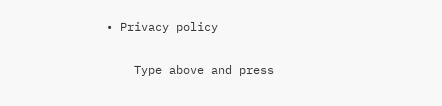• Privacy policy

    Type above and press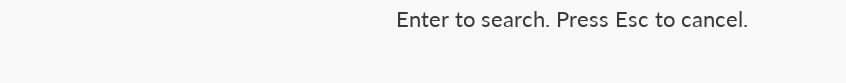Enter to search. Press Esc to cancel.